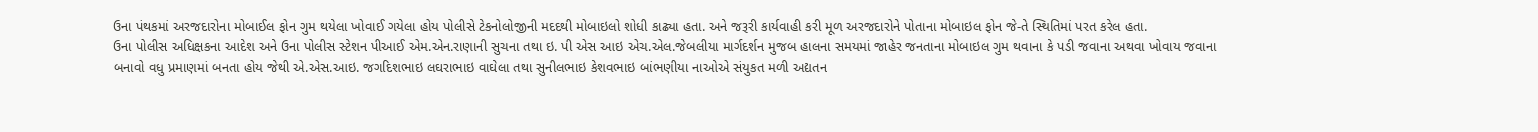ઉના પંથકમાં અરજદારોના મોબાઈલ ફોન ગુમ થયેલા ખોવાઈ ગયેલા હોય પોલીસે ટેકનોલોજીની મદદથી મોબાઇલો શોધી કાઢ્યા હતા. અને જરૂરી કાર્યવાહી કરી મૂળ અરજદારોને પોતાના મોબાઇલ ફોન જે-તે સ્થિતિમાં પરત કરેલ હતા.
ઉના પોલીસ અધિક્ષકના આદેશ અને ઉના પોલીસ સ્ટેશન પીઆઈ એમ.એન.રાણાની સુચના તથા ઇ. પી એસ આઇ એચ.એલ.જેબલીયા માર્ગદર્શન મુજબ હાલના સમયમાં જાહેર જનતાના મોબાઇલ ગુમ થવાના કે પડી જવાના અથવા ખોવાય જવાના બનાવો વધુ પ્રમાણમાં બનતા હોય જેથી એ.એસ.આઇ. જગદિશભાઇ લઘરાભાઇ વાઘેલા તથા સુનીલભાઇ કેશવભાઇ બાંભણીયા નાઓએ સંયુકત મળી અદ્યતન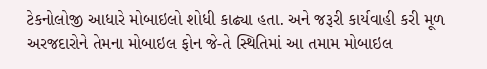ટેકનોલોજી આધારે મોબાઇલો શોધી કાઢ્યા હતા. અને જરૂરી કાર્યવાહી કરી મૂળ અરજદારોને તેમના મોબાઇલ ફોન જે-તે સ્થિતિમાં આ તમામ મોબાઇલ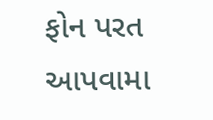ફોન પરત આપવામા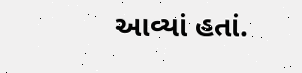આવ્યાં હતાં.